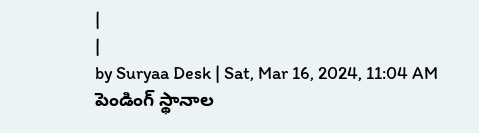|
|
by Suryaa Desk | Sat, Mar 16, 2024, 11:04 AM
పెండింగ్ స్థానాల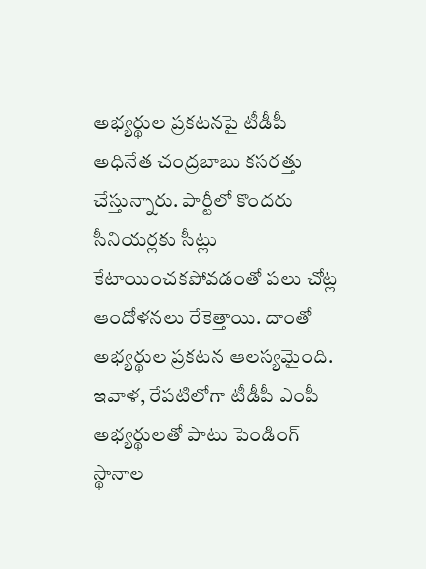అభ్యర్థుల ప్రకటనపై టీడీపీ అధినేత చంద్రబాబు కసరత్తు చేస్తున్నారు. పార్టీలో కొందరు సీనియర్లకు సీట్లు కేటాయించకపోవడంతో పలు చోట్ల ఆందోళనలు రేకెత్తాయి. దాంతో అభ్యర్థుల ప్రకటన ఆలస్యమైంది.
ఇవాళ, రేపటిలోగా టీడీపీ ఎంపీ అభ్యర్థులతో పాటు పెండింగ్ స్థానాల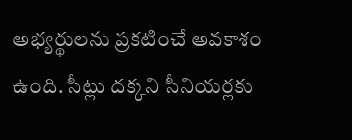అభ్యర్థులను ప్రకటించే అవకాశం ఉంది. సీట్లు దక్కని సీనియర్లకు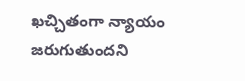ఖచ్చితంగా న్యాయం జరుగుతుందని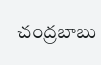చంద్రబాబు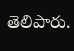తెలిపారు.